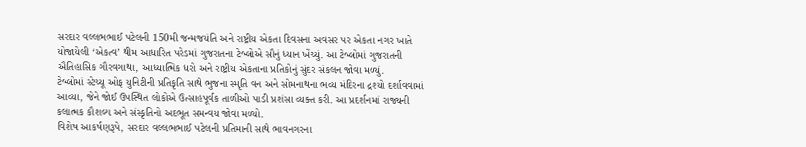સરદાર વલ્લભભાઈ પટેલની 150મી જન્મજયંતિ અને રાષ્ટ્રીય એકતા દિવસના અવસર પર એકતા નગર ખાતે યોજાયેલી ‘એકત્વ’ થીમ આધારિત પરેડમાં ગુજરાતના ટેબ્લોએ સૌનું ધ્યાન ખેંચ્યું. આ ટેબ્લોમાં ગુજરાતની ઐતિહાસિક ગૌરવગાથા, આધ્યાત્મિક ધરો અને રાષ્ટ્રીય એકતાના પ્રતિકોનું સુંદર સંકલન જોવા મળ્યું.
ટેબ્લોમાં સ્ટેચ્યૂ ઓફ યુનિટીની પ્રતિકૃતિ સાથે ભુજના સ્મૃતિ વન અને સોમનાથના ભવ્ય મંદિરના દ્રશ્યો દર્શાવવામાં આવ્યા, જેને જોઈ ઉપસ્થિત લોકોએ ઉત્સાહપૂર્વક તાળીઓ પાડી પ્રશંસા વ્યક્ત કરી. આ પ્રદર્શનમાં રાજ્યની કલાત્મક કૌશલ્ય અને સંસ્કૃતિનો અદભૂત સમન્વય જોવા મળ્યો.
વિશેષ આકર્ષણરૂપે, સરદાર વલ્લભભાઈ પટેલની પ્રતિમાની સાથે ભાવનગરના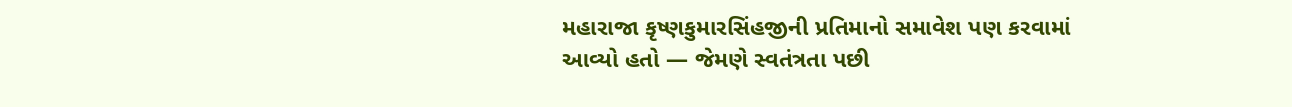મહારાજા કૃષ્ણકુમારસિંહજીની પ્રતિમાનો સમાવેશ પણ કરવામાં આવ્યો હતો — જેમણે સ્વતંત્રતા પછી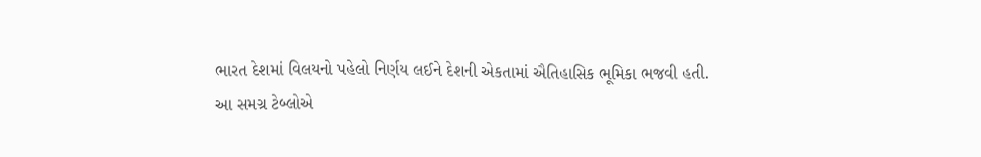ભારત દેશમાં વિલયનો પહેલો નિર્ણય લઈને દેશની એકતામાં ઐતિહાસિક ભૂમિકા ભજવી હતી.
આ સમગ્ર ટેબ્લોએ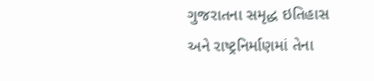ગુજરાતના સમૃદ્ધ ઇતિહાસ અને રાષ્ટ્રનિર્માણમાં તેના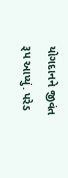યોગદાનને જીવંત રૂપ આપ્યું. પરેડ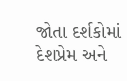જોતા દર્શકોમાં દેશપ્રેમ અને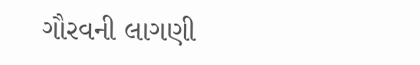ગૌરવની લાગણી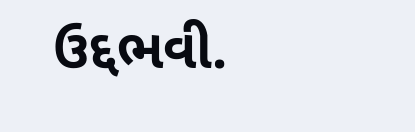ઉદ્દભવી.